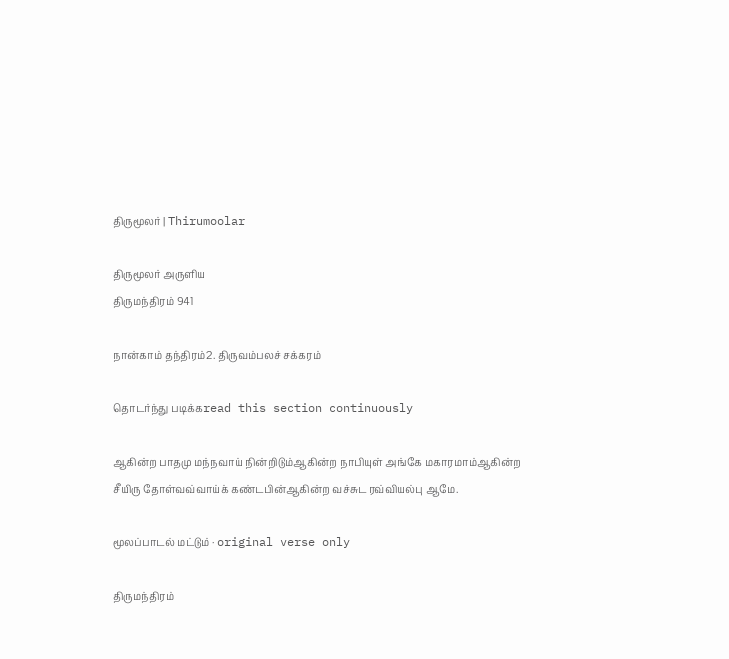திருமூலர் | Thirumoolar

திருமூலர் அருளிய
திருமந்திரம் 941

நான்காம் தந்திரம்2. திருவம்பலச் சக்கரம்

தொடர்ந்து படிக்கread this section continuously

ஆகின்ற பாதமு மந்நவாய் நின்றிடும்ஆகின்ற நாபியுள் அங்கே மகாரமாம்ஆகின்ற சீயிரு தோள்வவ்வாய்க் கண்டபின்ஆகின்ற வச்சுட ரவ்வியல்பு ஆமே.

மூலப்பாடல் மட்டும் · original verse only

திருமந்திரம்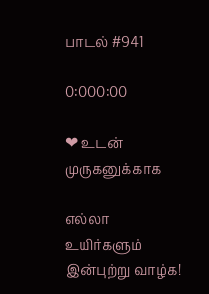பாடல் #941

0:000:00

❤ உடன் முருகனுக்காக

எல்லா உயிர்களும் இன்புற்று வாழ்க!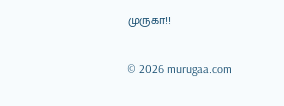முருகா!!

© 2026 murugaa.com